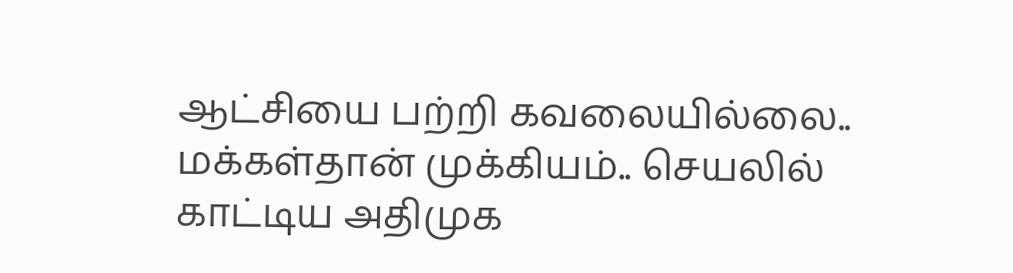ஆட்சியை பற்றி கவலையில்லை.. மக்கள்தான் முக்கியம்.. செயலில் காட்டிய அதிமுக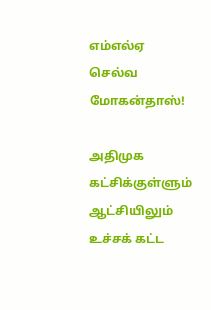எம்எல்ஏ செல்வ மோகன்தாஸ்!

அதிமுக கட்சிக்குள்ளும் ஆட்சியிலும் உச்சக் கட்ட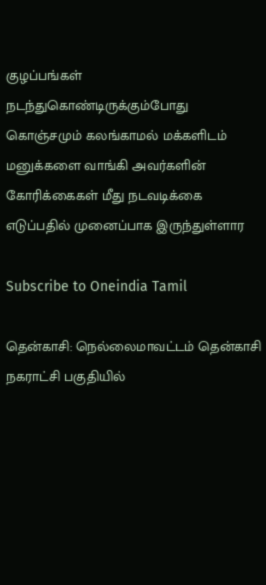குழப்பங்கள் நடந்துகொண்டிருக்கும்போது கொஞ்சமும் கலங்காமல் மக்களிடம் மனுக்களை வாங்கி அவர்களின் கோரிக்கைகள் மீது நடவடிக்கை எடுப்பதில் முனைப்பாக இருந்துள்ளார

Subscribe to Oneindia Tamil

தென்காசி: நெல்லைமாவட்டம் தென்காசி நகராட்சி பகுதியில்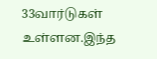33வார்டுகள் உள்ளன.இந்த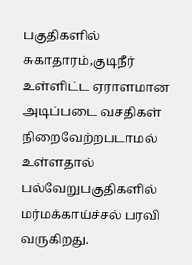பகுதிகளில் சுகாதாரம்,குடிநீர் உள்ளிட்ட ஏராளமான அடிப்படை வசதிகள் நிறைவேற்றபடாமல் உள்ளதால் பல்வேறுபகுதிகளில் மர்மக்காய்ச்சல் பரவி வருகிறது.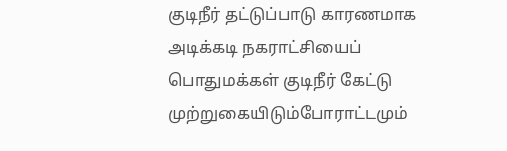குடிநீர் தட்டுப்பாடு காரணமாக அடிக்கடி நகராட்சியைப் பொதுமக்கள் குடிநீர் கேட்டு முற்றுகையிடும்போராட்டமும்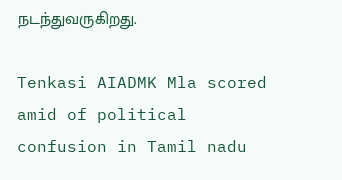நடந்துவருகிறது.

Tenkasi AIADMK Mla scored amid of political confusion in Tamil nadu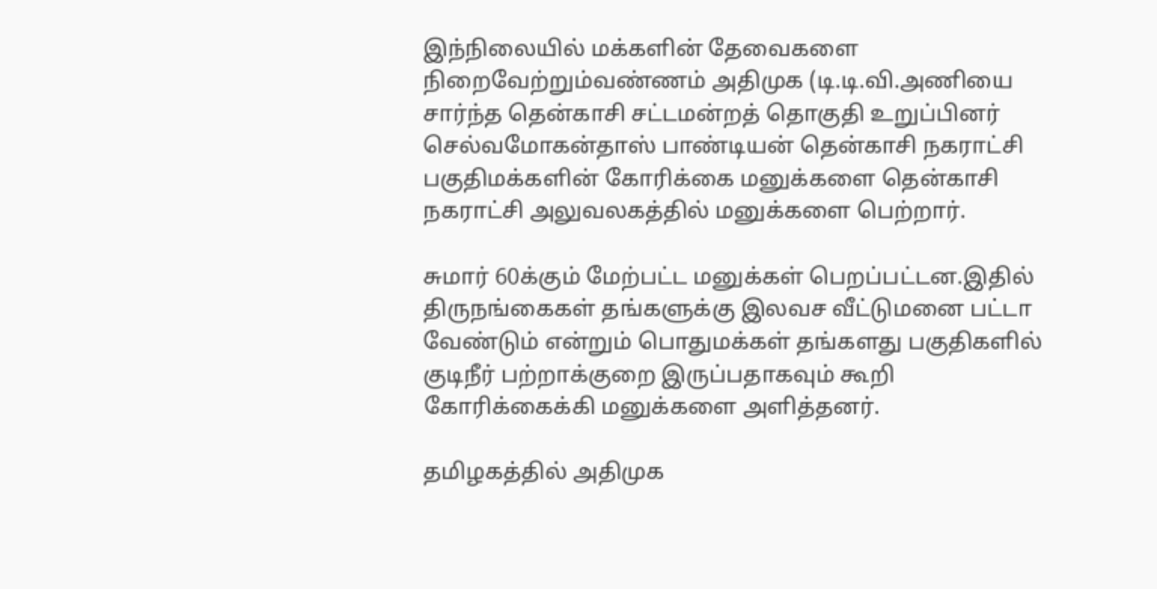இந்நிலையில் மக்களின் தேவைகளை நிறைவேற்றும்வண்ணம் அதிமுக (டி.டி.வி.அணியை சார்ந்த தென்காசி சட்டமன்றத் தொகுதி உறுப்பினர் செல்வமோகன்தாஸ் பாண்டியன் தென்காசி நகராட்சி பகுதிமக்களின் கோரிக்கை மனுக்களை தென்காசி நகராட்சி அலுவலகத்தில் மனுக்களை பெற்றார்.

சுமார் 60க்கும் மேற்பட்ட மனுக்கள் பெறப்பட்டன.இதில் திருநங்கைகள் தங்களுக்கு இலவச வீட்டுமனை பட்டா வேண்டும் என்றும் பொதுமக்கள் தங்களது பகுதிகளில் குடிநீர் பற்றாக்குறை இருப்பதாகவும் கூறி கோரிக்கைக்கி மனுக்களை அளித்தனர்.

தமிழகத்தில் அதிமுக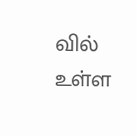வில் உள்ள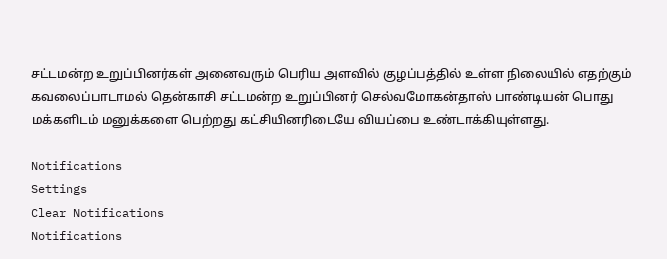சட்டமன்ற உறுப்பினர்கள் அனைவரும் பெரிய அளவில் குழப்பத்தில் உள்ள நிலையில் எதற்கும் கவலைப்பாடாமல் தென்காசி சட்டமன்ற உறுப்பினர் செல்வமோகன்தாஸ் பாண்டியன் பொது மக்களிடம் மனுக்களை பெற்றது கட்சியினரிடையே வியப்பை உண்டாக்கியுள்ளது.

Notifications
Settings
Clear Notifications
Notifications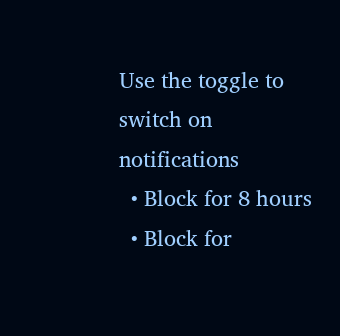Use the toggle to switch on notifications
  • Block for 8 hours
  • Block for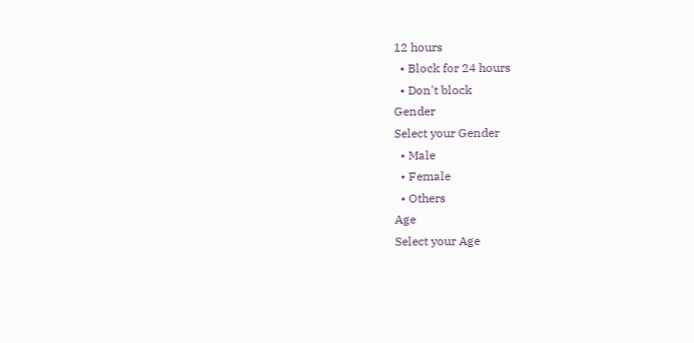12 hours
  • Block for 24 hours
  • Don't block
Gender
Select your Gender
  • Male
  • Female
  • Others
Age
Select your Age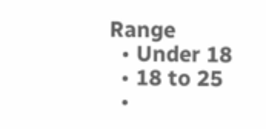Range
  • Under 18
  • 18 to 25
  •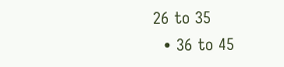26 to 35
  • 36 to 45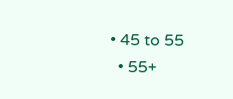• 45 to 55
  • 55+